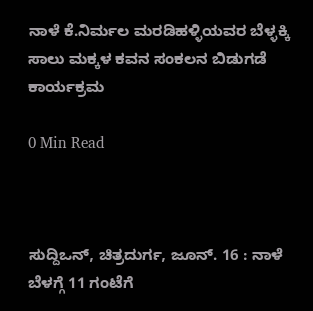ನಾಳೆ ಕೆ.ನಿರ್ಮಲ ಮರಡಿಹಳ್ಳಿಯವರ ಬೆಳ್ಳಕ್ಕಿ ಸಾಲು ಮಕ್ಕಳ ಕವನ ಸಂಕಲನ ಬಿಡುಗಡೆ ಕಾರ್ಯಕ್ರಮ

0 Min Read



ಸುದ್ದಿಒನ್, ಚಿತ್ರದುರ್ಗ, ಜೂನ್. 16 : ನಾಳೆ ಬೆಳಗ್ಗೆ 11 ಗಂಟೆಗೆ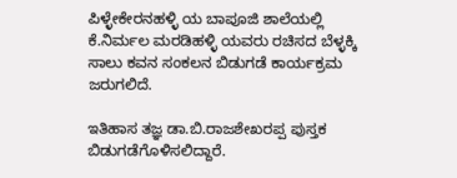ಪಿಳ್ಳೇಕೇರನಹಳ್ಳಿ ಯ ಬಾಪೂಜಿ ಶಾಲೆಯಲ್ಲಿ ಕೆ.ನಿರ್ಮಲ ಮರಡಿಹಳ್ಳಿ ಯವರು ರಚಿಸದ ಬೆಳ್ಳಕ್ಕಿ ಸಾಲು ಕವನ ಸಂಕಲನ ಬಿಡುಗಡೆ ಕಾರ್ಯಕ್ರಮ ಜರುಗಲಿದೆ.

ಇತಿಹಾಸ ತಜ್ಞ ಡಾ.ಬಿ.ರಾಜಶೇಖರಪ್ಪ ಪುಸ್ತಕ ಬಿಡುಗಡೆಗೊಳಿಸಲಿದ್ದಾರೆ.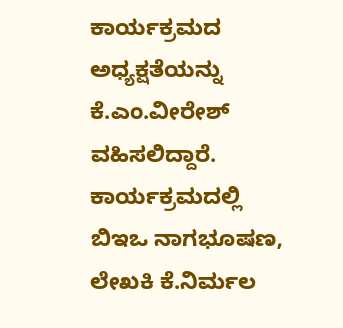ಕಾರ್ಯಕ್ರಮದ ಅಧ್ಯಕ್ಷತೆಯನ್ನು ಕೆ.ಎಂ.ವೀರೇಶ್ ವಹಿಸಲಿದ್ದಾರೆ. ಕಾರ್ಯಕ್ರಮದಲ್ಲಿ ಬಿಇಒ ನಾಗಭೂಷಣ, ಲೇಖಕಿ ಕೆ.ನಿರ್ಮಲ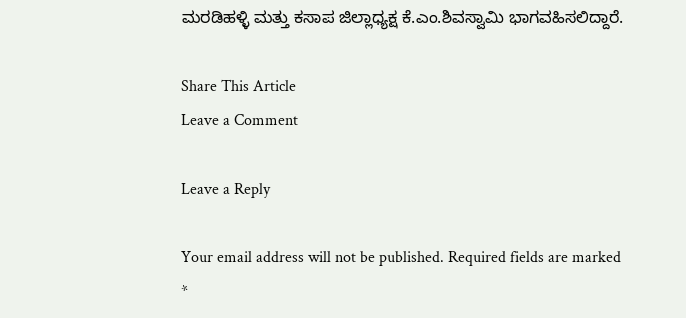ಮರಡಿಹಳ್ಳಿ ಮತ್ತು ಕಸಾಪ ಜಿಲ್ಲಾಧ್ಯಕ್ಷ ಕೆ.ಎಂ.ಶಿವಸ್ವಾಮಿ ಭಾಗವಹಿಸಲಿದ್ದಾರೆ.

Share This Article
Leave a Comment

Leave a Reply

Your email address will not be published. Required fields are marked *